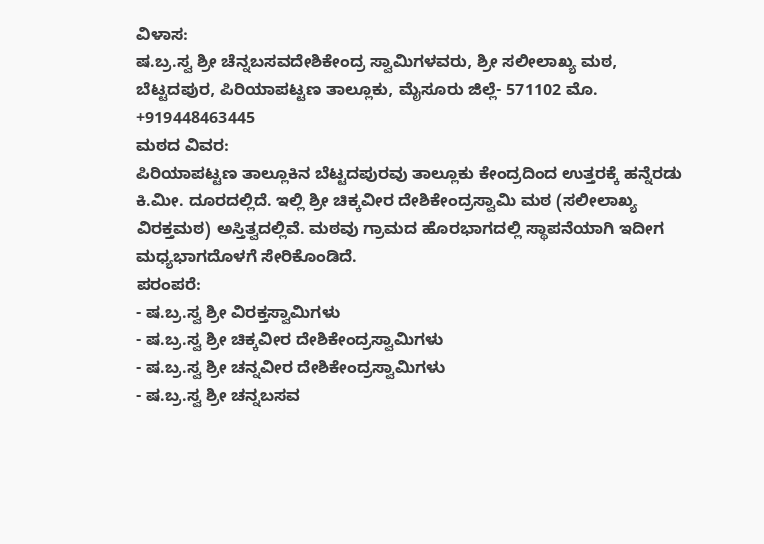ವಿಳಾಸ:
ಷ.ಬ್ರ.ಸ್ವ ಶ್ರೀ ಚೆನ್ನಬಸವದೇಶಿಕೇಂದ್ರ ಸ್ವಾಮಿಗಳವರು, ಶ್ರೀ ಸಲೀಲಾಖ್ಯ ಮಠ, ಬೆಟ್ಟದಪುರ, ಪಿರಿಯಾಪಟ್ಟಣ ತಾಲ್ಲೂಕು, ಮೈಸೂರು ಜಿಲ್ಲೆ- 571102 ಮೊ. +919448463445
ಮಠದ ವಿವರ:
ಪಿರಿಯಾಪಟ್ಟಣ ತಾಲ್ಲೂಕಿನ ಬೆಟ್ಟದಪುರವು ತಾಲ್ಲೂಕು ಕೇಂದ್ರದಿಂದ ಉತ್ತರಕ್ಕೆ ಹನ್ನೆರಡು ಕಿ.ಮೀ. ದೂರದಲ್ಲಿದೆ. ಇಲ್ಲಿ ಶ್ರೀ ಚಿಕ್ಕವೀರ ದೇಶಿಕೇಂದ್ರಸ್ವಾಮಿ ಮಠ (ಸಲೀಲಾಖ್ಯ ವಿರಕ್ತಮಠ) ಅಸ್ತಿತ್ವದಲ್ಲಿವೆ. ಮಠವು ಗ್ರಾಮದ ಹೊರಭಾಗದಲ್ಲಿ ಸ್ಥಾಪನೆಯಾಗಿ ಇದೀಗ ಮಧ್ಯಭಾಗದೊಳಗೆ ಸೇರಿಕೊಂಡಿದೆ.
ಪರಂಪರೆ:
- ಷ.ಬ್ರ.ಸ್ವ ಶ್ರೀ ವಿರಕ್ತಸ್ವಾಮಿಗಳು
- ಷ.ಬ್ರ.ಸ್ವ ಶ್ರೀ ಚಿಕ್ಕವೀರ ದೇಶಿಕೇಂದ್ರಸ್ವಾಮಿಗಳು
- ಷ.ಬ್ರ.ಸ್ವ ಶ್ರೀ ಚನ್ನವೀರ ದೇಶಿಕೇಂದ್ರಸ್ವಾಮಿಗಳು
- ಷ.ಬ್ರ.ಸ್ವ ಶ್ರೀ ಚನ್ನಬಸವ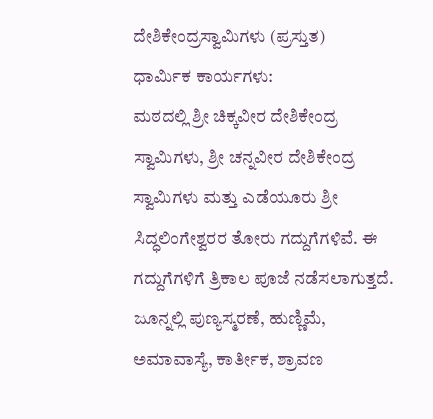ದೇಶಿಕೇಂದ್ರಸ್ವಾಮಿಗಳು (ಪ್ರಸ್ತುತ)
ಧಾರ್ಮಿಕ ಕಾರ್ಯಗಳು:
ಮಠದಲ್ಲಿ ಶ್ರೀ ಚಿಕ್ಕವೀರ ದೇಶಿಕೇಂದ್ರ ಸ್ವಾಮಿಗಳು, ಶ್ರೀ ಚನ್ನವೀರ ದೇಶಿಕೇಂದ್ರ ಸ್ವಾಮಿಗಳು ಮತ್ತು ಎಡೆಯೂರು ಶ್ರೀ ಸಿದ್ಧಲಿಂಗೇಶ್ವರರ ತೋರು ಗದ್ದುಗೆಗಳಿವೆ. ಈ ಗದ್ದುಗೆಗಳಿಗೆ ತ್ರಿಕಾಲ ಪೂಜೆ ನಡೆಸಲಾಗುತ್ತದೆ. ಜೂನ್ನಲ್ಲಿ ಪುಣ್ಯಸ್ಮರಣೆ, ಹುಣ್ಣಿಮೆ, ಅಮಾವಾಸ್ಯೆ, ಕಾರ್ತೀಕ, ಶ್ರಾವಣ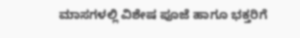ಮಾಸಗಳಲ್ಲಿ ವಿಶೇಷ ಪೂಜೆ ಹಾಗೂ ಭಕ್ತರಿಗೆ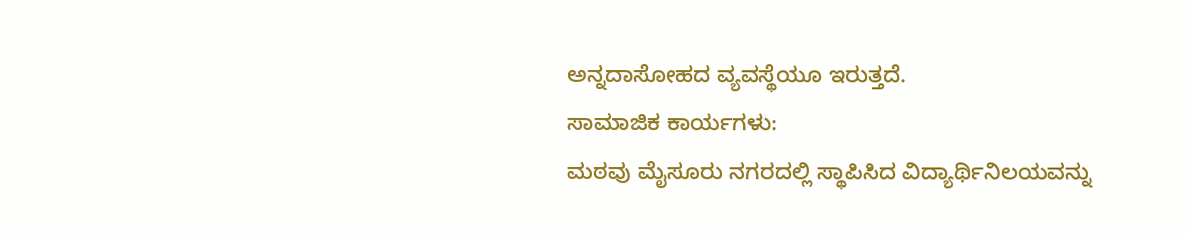ಅನ್ನದಾಸೋಹದ ವ್ಯವಸ್ಥೆಯೂ ಇರುತ್ತದೆ.
ಸಾಮಾಜಿಕ ಕಾರ್ಯಗಳು:
ಮಠವು ಮೈಸೂರು ನಗರದಲ್ಲಿ ಸ್ಥಾಪಿಸಿದ ವಿದ್ಯಾರ್ಥಿನಿಲಯವನ್ನು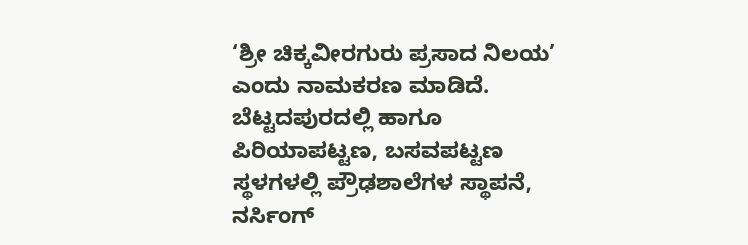‘ಶ್ರೀ ಚಿಕ್ಕವೀರಗುರು ಪ್ರಸಾದ ನಿಲಯ’ ಎಂದು ನಾಮಕರಣ ಮಾಡಿದೆ. ಬೆಟ್ಟದಪುರದಲ್ಲಿ ಹಾಗೂ ಪಿರಿಯಾಪಟ್ಟಣ, ಬಸವಪಟ್ಟಣ ಸ್ಥಳಗಳಲ್ಲಿ ಪ್ರೌಢಶಾಲೆಗಳ ಸ್ಥಾಪನೆ, ನರ್ಸಿಂಗ್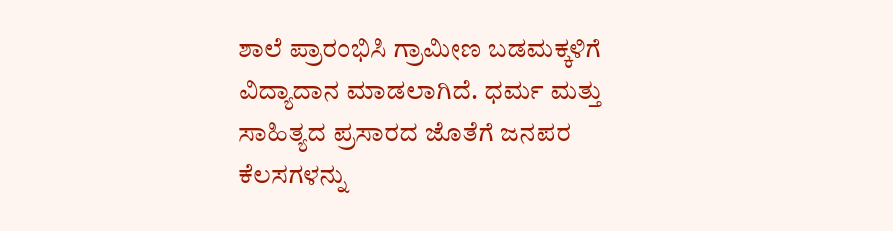ಶಾಲೆ ಪ್ರಾರಂಭಿಸಿ ಗ್ರಾಮೀಣ ಬಡಮಕ್ಕಳಿಗೆ ವಿದ್ಯಾದಾನ ಮಾಡಲಾಗಿದೆ. ಧರ್ಮ ಮತ್ತು ಸಾಹಿತ್ಯದ ಪ್ರಸಾರದ ಜೊತೆಗೆ ಜನಪರ ಕೆಲಸಗಳನ್ನು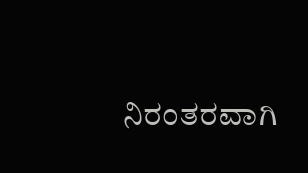ನಿರಂತರವಾಗಿ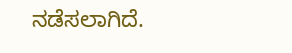ನಡೆಸಲಾಗಿದೆ.